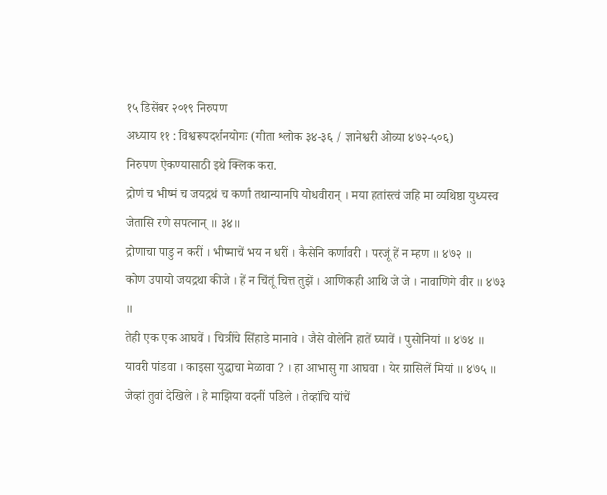१५ डिसेंबर २०१९ निरुपण
अध्याय ११ : विश्वरूपदर्शनयोगः (गीता श्लोक ३४-३६ / ज्ञानेश्वरी ओव्या ४७२-५०६)
निरुपण ऐकण्यासाठी इथे क्लिक करा.
द्रोणं च भीष्मं च जयद्रथं च कर्णां तथान्यानपि योधवीरान् । मया हतांस्त्वं जहि मा व्यथिष्ठा युध्यस्व जेतासि रणे सपत्नान् ॥ ३४॥
द्रोणाचा पाडु न करीं । भीष्माचें भय न धरीं । कैसेनि कर्णावरी । परजूं हें न म्हण ॥ ४७२ ॥
कोण उपायो जयद्रथा कीजे । हें न चिंतूं चित्त तुझें । आणिकही आथि जे जे । नावाणिगे वीर ॥ ४७३ ॥
तेही एक एक आघवें । चित्रींचे सिंहाडे मानावे । जैसे वोलेनि हातें घ्यावें । पुसोनियां ॥ ४७४ ॥
यावरी पांडवा । काइसा युद्धाचा मेळावा ? । हा आभासु गा आघवा । येर ग्रासिलें मियां ॥ ४७५ ॥
जेव्हां तुवां देखिले । हे माझिया वदनीं पडिले । तेव्हांचि यांचें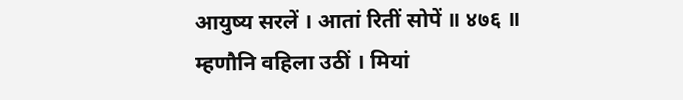आयुष्य सरलें । आतां रितीं सोपें ॥ ४७६ ॥
म्हणौनि वहिला उठीं । मियां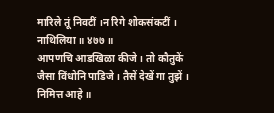मारिले तूं निवटीं ।न रिगे शोकसंकटीं । नाथिलिया ॥ ४७७ ॥
आपणचि आडखिळा कीजे । तो कौतुकें जैसा विंधोनि पाडिजे । तैसें देखें गा तुझें । निमित्त आहे ॥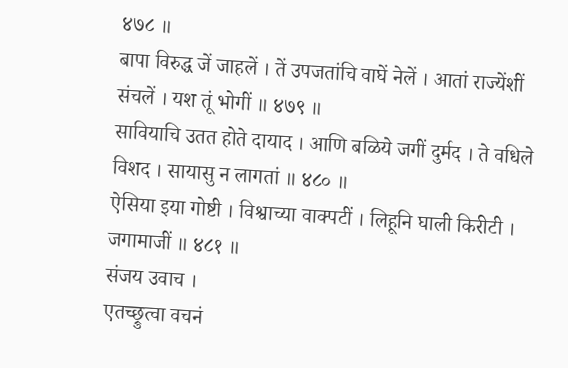४७८ ॥
बापा विरुद्ध जें जाहलें । तें उपजतांचि वाघें नेलें । आतां राज्येंशीं संचलें । यश तूं भोगीं ॥ ४७९ ॥
सावियाचि उतत होते दायाद । आणि बळिये जगीं दुर्मद । ते वधिले विशद । सायासु न लागतां ॥ ४८० ॥
ऐसिया इया गोष्टी । विश्वाच्या वाक्पटीं । लिहूनि घाली किरीटी । जगामाजीं ॥ ४८१ ॥
संजय उवाच ।
एतच्छ्रुत्वा वचनं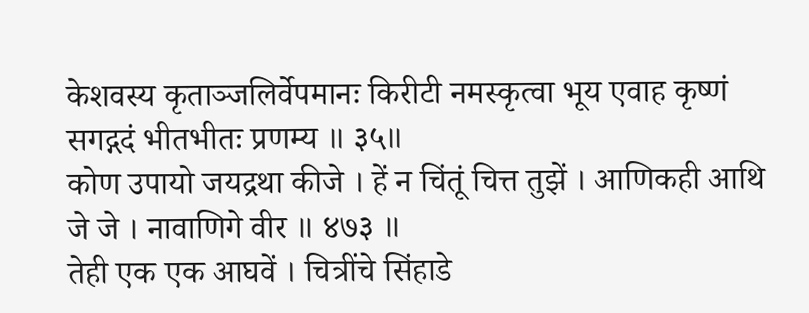केशवस्य कृताञ्जलिर्वेपमानः किरीटी नमस्कृत्वा भूय एवाह कृष्णं सगद्गदं भीतभीतः प्रणम्य ॥ ३५॥
कोण उपायो जयद्रथा कीजे । हें न चिंतूं चित्त तुझें । आणिकही आथि जे जे । नावाणिगे वीर ॥ ४७३ ॥
तेही एक एक आघवें । चित्रींचे सिंहाडे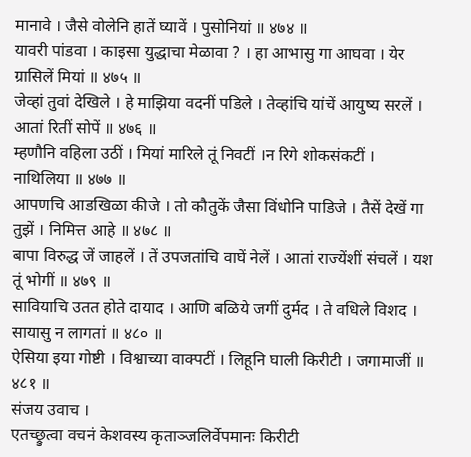मानावे । जैसे वोलेनि हातें घ्यावें । पुसोनियां ॥ ४७४ ॥
यावरी पांडवा । काइसा युद्धाचा मेळावा ? । हा आभासु गा आघवा । येर ग्रासिलें मियां ॥ ४७५ ॥
जेव्हां तुवां देखिले । हे माझिया वदनीं पडिले । तेव्हांचि यांचें आयुष्य सरलें । आतां रितीं सोपें ॥ ४७६ ॥
म्हणौनि वहिला उठीं । मियां मारिले तूं निवटीं ।न रिगे शोकसंकटीं । नाथिलिया ॥ ४७७ ॥
आपणचि आडखिळा कीजे । तो कौतुकें जैसा विंधोनि पाडिजे । तैसें देखें गा तुझें । निमित्त आहे ॥ ४७८ ॥
बापा विरुद्ध जें जाहलें । तें उपजतांचि वाघें नेलें । आतां राज्येंशीं संचलें । यश तूं भोगीं ॥ ४७९ ॥
सावियाचि उतत होते दायाद । आणि बळिये जगीं दुर्मद । ते वधिले विशद । सायासु न लागतां ॥ ४८० ॥
ऐसिया इया गोष्टी । विश्वाच्या वाक्पटीं । लिहूनि घाली किरीटी । जगामाजीं ॥ ४८१ ॥
संजय उवाच ।
एतच्छ्रुत्वा वचनं केशवस्य कृताञ्जलिर्वेपमानः किरीटी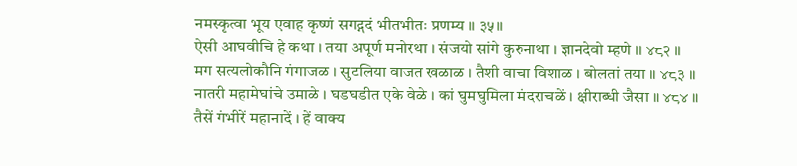नमस्कृत्वा भूय एवाह कृष्णं सगद्गदं भीतभीतः प्रणम्य ॥ ३५॥
ऐसी आघवीचि हे कथा । तया अपूर्ण मनोरथा । संजयो सांगे कुरुनाथा । ज्ञानदेवो म्हणे ॥ ४८२ ॥
मग सत्यलोकौनि गंगाजळ । सुटलिया वाजत खळाळ । तैशी वाचा विशाळ । बोलतां तया ॥ ४८३ ॥
नातरी महामेघांचे उमाळे । घडघडीत एके वेळे । कां घुमघुमिला मंदराचळें । क्षीराब्धी जैसा ॥ ४८४ ॥
तैसें गंभीरें महानादें । हें वाक्य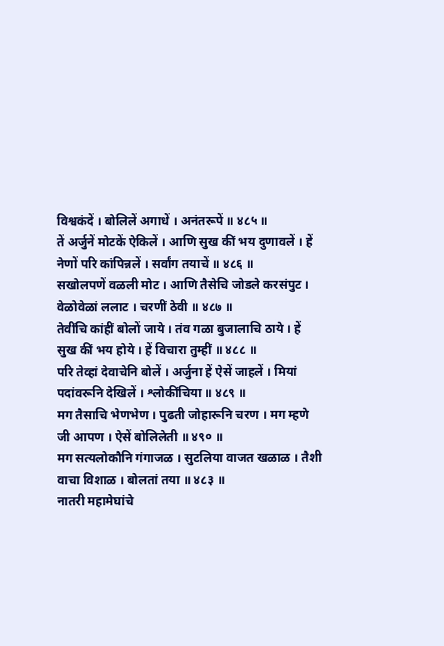विश्वकंदें । बोलिलें अगाधें । अनंतरूपें ॥ ४८५ ॥
तें अर्जुनें मोटकें ऐकिलें । आणि सुख कीं भय दुणावलें । हें नेणों परि कांपिन्नलें । सर्वांग तयाचें ॥ ४८६ ॥
सखोलपणें वळली मोट । आणि तैसेचि जोडले करसंपुट । वेळोवेळां ललाट । चरणीं ठेवी ॥ ४८७ ॥
तेवींचि कांहीं बोलों जाये । तंव गळा बुजालाचि ठाये । हें सुख कीं भय होये । हें विचारा तुम्हीं ॥ ४८८ ॥
परि तेव्हां देवाचेनि बोलें । अर्जुना हें ऐसें जाहलें । मियां पदांवरूनि देखिलें । श्लोकींचिया ॥ ४८९ ॥
मग तैसाचि भेणभेण । पुढती जोहारूनि चरण । मग म्हणे जी आपण । ऐसें बोलिलेती ॥ ४९० ॥
मग सत्यलोकौनि गंगाजळ । सुटलिया वाजत खळाळ । तैशी वाचा विशाळ । बोलतां तया ॥ ४८३ ॥
नातरी महामेघांचे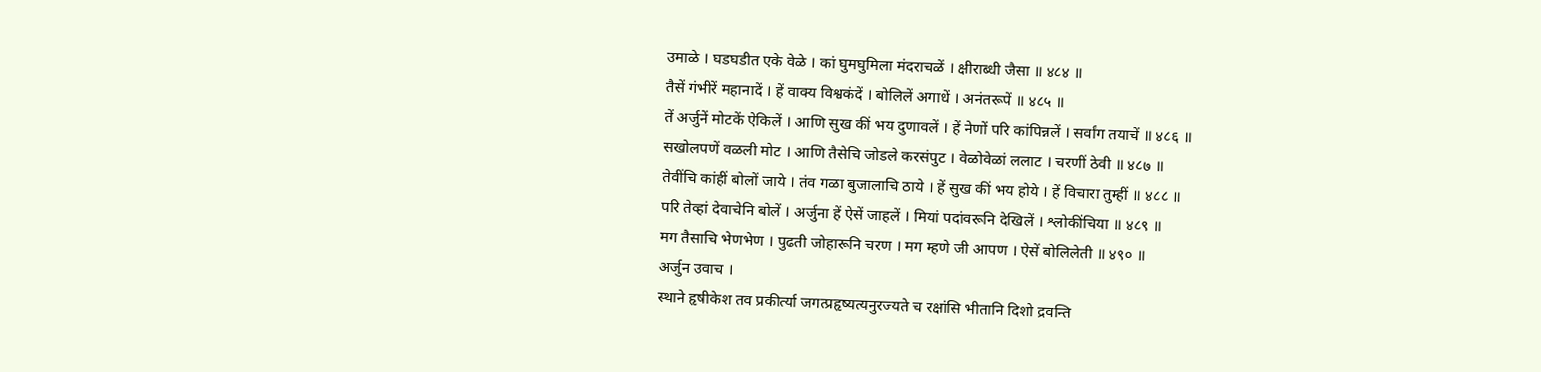उमाळे । घडघडीत एके वेळे । कां घुमघुमिला मंदराचळें । क्षीराब्धी जैसा ॥ ४८४ ॥
तैसें गंभीरें महानादें । हें वाक्य विश्वकंदें । बोलिलें अगाधें । अनंतरूपें ॥ ४८५ ॥
तें अर्जुनें मोटकें ऐकिलें । आणि सुख कीं भय दुणावलें । हें नेणों परि कांपिन्नलें । सर्वांग तयाचें ॥ ४८६ ॥
सखोलपणें वळली मोट । आणि तैसेचि जोडले करसंपुट । वेळोवेळां ललाट । चरणीं ठेवी ॥ ४८७ ॥
तेवींचि कांहीं बोलों जाये । तंव गळा बुजालाचि ठाये । हें सुख कीं भय होये । हें विचारा तुम्हीं ॥ ४८८ ॥
परि तेव्हां देवाचेनि बोलें । अर्जुना हें ऐसें जाहलें । मियां पदांवरूनि देखिलें । श्लोकींचिया ॥ ४८९ ॥
मग तैसाचि भेणभेण । पुढती जोहारूनि चरण । मग म्हणे जी आपण । ऐसें बोलिलेती ॥ ४९० ॥
अर्जुन उवाच ।
स्थाने हृषीकेश तव प्रकीर्त्या जगत्प्रहृष्यत्यनुरज्यते च रक्षांसि भीतानि दिशो द्रवन्ति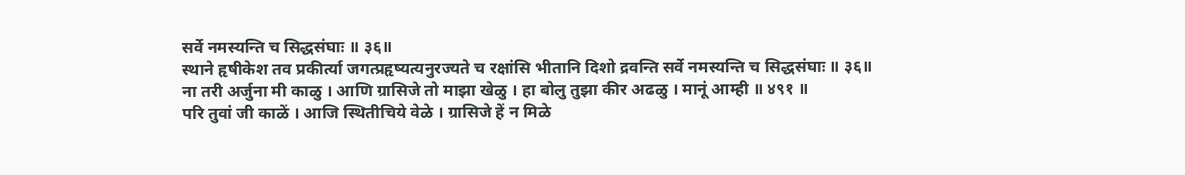सर्वे नमस्यन्ति च सिद्धसंघाः ॥ ३६॥
स्थाने हृषीकेश तव प्रकीर्त्या जगत्प्रहृष्यत्यनुरज्यते च रक्षांसि भीतानि दिशो द्रवन्ति सर्वे नमस्यन्ति च सिद्धसंघाः ॥ ३६॥
ना तरी अर्जुना मी काळु । आणि ग्रासिजे तो माझा खेळु । हा बोलु तुझा कीर अढळु । मानूं आम्ही ॥ ४९१ ॥
परि तुवां जी काळें । आजि स्थितीचिये वेळे । ग्रासिजे हें न मिळे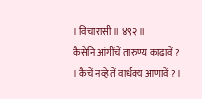। विचारासी ॥ ४९२ ॥
कैसेनि आंगींचें तारुण्य काढावें ? । कैचें नव्हे तें वार्धक्य आणावें ? ।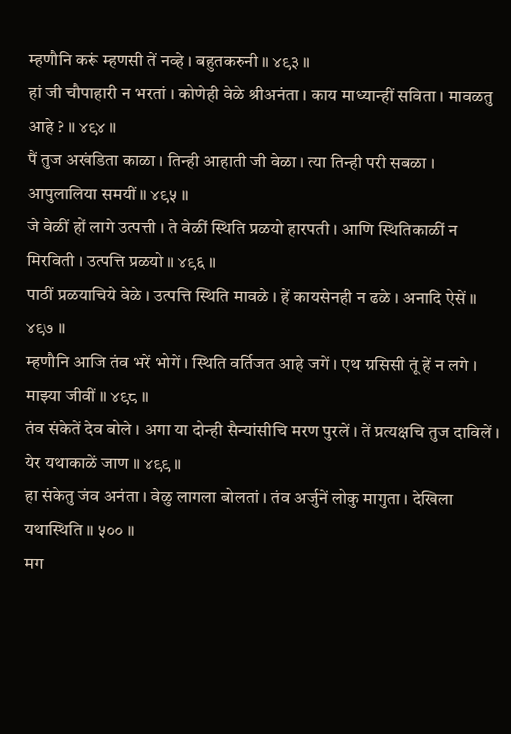म्हणौनि करूं म्हणसी तें नव्हे । बहुतकरुनी ॥ ४९३ ॥
हां जी चौपाहारी न भरतां । कोणेही वेळे श्रीअनंता । काय माध्यान्हीं सविता । मावळतु आहे ? ॥ ४९४ ॥
पैं तुज अखंडिता काळा । तिन्ही आहाती जी वेळा । त्या तिन्ही परी सबळा । आपुलालिया समयीं ॥ ४९५ ॥
जे वेळीं हों लागे उत्पत्ती । ते वेळीं स्थिति प्रळयो हारपती । आणि स्थितिकाळीं न मिरविती । उत्पत्ति प्रळयो ॥ ४९६ ॥
पाठीं प्रळयाचिये वेळे । उत्पत्ति स्थिति मावळे । हें कायसेनही न ढळे । अनादि ऐसें ॥ ४९७ ॥
म्हणौनि आजि तंव भरें भोगें । स्थिति वर्तिजत आहे जगें । एथ ग्रसिसी तूं हें न लगे । माझ्या जीवीं ॥ ४९८ ॥
तंव संकेतें देव बोले । अगा या दोन्ही सैन्यांसीचि मरण पुरलें । तें प्रत्यक्षचि तुज दाविलें । येर यथाकाळें जाण ॥ ४९९ ॥
हा संकेतु जंव अनंता । वेळु लागला बोलतां । तंव अर्जुनें लोकु मागुता । देखिला यथास्थिति ॥ ५०० ॥
मग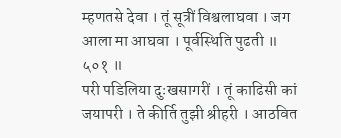म्हणतसे देवा । तूं सूत्रीं विश्वलाघवा । जग आला मा आघवा । पूर्वस्थिति पुढती ॥ ५०१ ॥
परी पडिलिया दुःखसागरीं । तूं काढिसी कां जयापरी । ते कीर्ति तुझी श्रीहरी । आठवित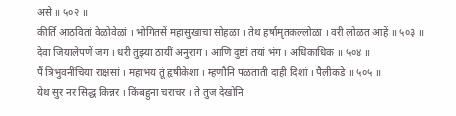असे ॥ ५०२ ॥
कीर्ति आठवितां वेळोवेळां । भोगितसें महासुखाचा सोहळा । तेथ हर्षामृतकल्लोळा । वरी लोळत आहें ॥ ५०३ ॥
देवा जियालेपणें जग । धरी तुझ्या ठायीं अनुराग । आणि दुष्टां तयां भंग । अधिकाधिक ॥ ५०४ ॥
पैं त्रिभुवनींचिया राक्षसां । महाभय तूं हृषीकेशा । म्हणौनि पळताती दाही दिशां । पैलीकडे ॥ ५०५ ॥
येथ सुर नर सिद्ध किन्नर । किंबहुना चराचर । ते तुज देखोनि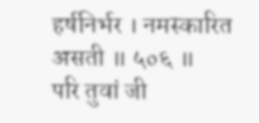हर्षनिर्भर । नमस्कारित असती ॥ ५०६ ॥
परि तुवां जी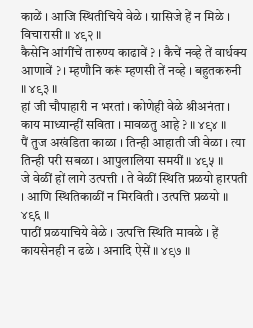काळें । आजि स्थितीचिये वेळे । ग्रासिजे हें न मिळे । विचारासी ॥ ४९२ ॥
कैसेनि आंगींचें तारुण्य काढावें ? । कैचें नव्हे तें वार्धक्य आणावें ? । म्हणौनि करूं म्हणसी तें नव्हे । बहुतकरुनी ॥ ४९३ ॥
हां जी चौपाहारी न भरतां । कोणेही वेळे श्रीअनंता । काय माध्यान्हीं सविता । मावळतु आहे ? ॥ ४९४ ॥
पैं तुज अखंडिता काळा । तिन्ही आहाती जी वेळा । त्या तिन्ही परी सबळा । आपुलालिया समयीं ॥ ४९५ ॥
जे वेळीं हों लागे उत्पत्ती । ते वेळीं स्थिति प्रळयो हारपती । आणि स्थितिकाळीं न मिरविती । उत्पत्ति प्रळयो ॥ ४९६ ॥
पाठीं प्रळयाचिये वेळे । उत्पत्ति स्थिति मावळे । हें कायसेनही न ढळे । अनादि ऐसें ॥ ४९७ ॥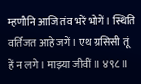म्हणौनि आजि तंव भरें भोगें । स्थिति वर्तिजत आहे जगें । एथ ग्रसिसी तूं हें न लगे । माझ्या जीवीं ॥ ४९८ ॥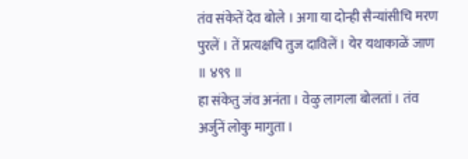तंव संकेतें देव बोले । अगा या दोन्ही सैन्यांसीचि मरण पुरलें । तें प्रत्यक्षचि तुज दाविलें । येर यथाकाळें जाण ॥ ४९९ ॥
हा संकेतु जंव अनंता । वेळु लागला बोलतां । तंव अर्जुनें लोकु मागुता ।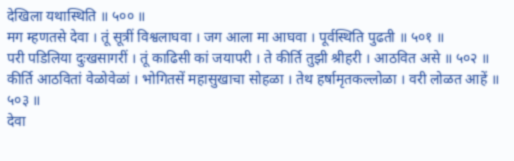देखिला यथास्थिति ॥ ५०० ॥
मग म्हणतसे देवा । तूं सूत्रीं विश्वलाघवा । जग आला मा आघवा । पूर्वस्थिति पुढती ॥ ५०१ ॥
परी पडिलिया दुःखसागरीं । तूं काढिसी कां जयापरी । ते कीर्ति तुझी श्रीहरी । आठवित असे ॥ ५०२ ॥
कीर्ति आठवितां वेळोवेळां । भोगितसें महासुखाचा सोहळा । तेथ हर्षामृतकल्लोळा । वरी लोळत आहें ॥ ५०३ ॥
देवा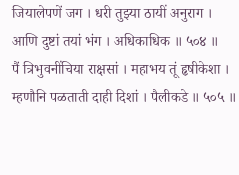जियालेपणें जग । धरी तुझ्या ठायीं अनुराग । आणि दुष्टां तयां भंग । अधिकाधिक ॥ ५०४ ॥
पैं त्रिभुवनींचिया राक्षसां । महाभय तूं हृषीकेशा । म्हणौनि पळताती दाही दिशां । पैलीकडे ॥ ५०५ ॥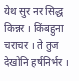येथ सुर नर सिद्ध किन्नर । किंबहुना चराचर । ते तुज देखोनि हर्षनिर्भर ।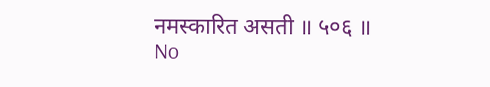नमस्कारित असती ॥ ५०६ ॥
No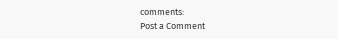comments:
Post a Comment